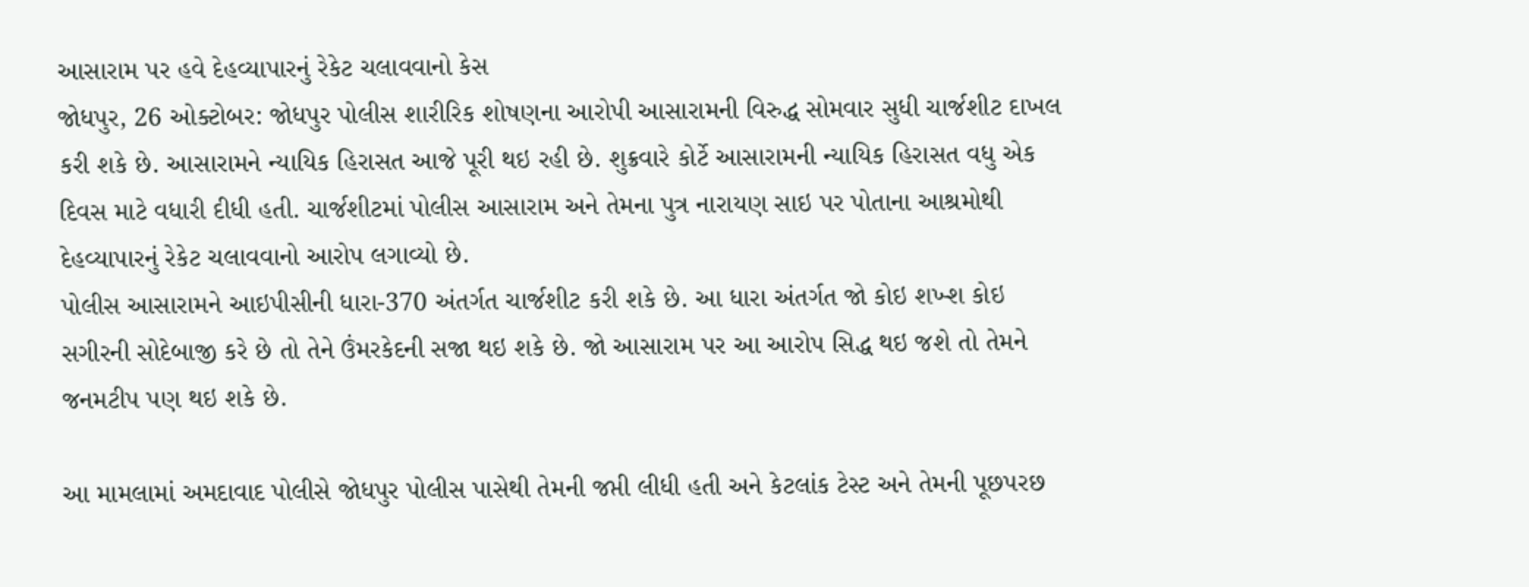આસારામ પર હવે દેહવ્યાપારનું રેકેટ ચલાવવાનો કેસ
જોધપુર, 26 ઓક્ટોબર: જોધપુર પોલીસ શારીરિક શોષણના આરોપી આસારામની વિરુદ્ધ સોમવાર સુધી ચાર્જશીટ દાખલ કરી શકે છે. આસારામને ન્યાયિક હિરાસત આજે પૂરી થઇ રહી છે. શુક્રવારે કોર્ટે આસારામની ન્યાયિક હિરાસત વધુ એક દિવસ માટે વધારી દીધી હતી. ચાર્જશીટમાં પોલીસ આસારામ અને તેમના પુત્ર નારાયણ સાઇ પર પોતાના આશ્રમોથી દેહવ્યાપારનું રેકેટ ચલાવવાનો આરોપ લગાવ્યો છે.
પોલીસ આસારામને આઇપીસીની ધારા-370 અંતર્ગત ચાર્જશીટ કરી શકે છે. આ ધારા અંતર્ગત જો કોઇ શખ્શ કોઇ સગીરની સોદેબાજી કરે છે તો તેને ઉંમરકેદની સજા થઇ શકે છે. જો આસારામ પર આ આરોપ સિદ્ધ થઇ જશે તો તેમને જનમટીપ પણ થઇ શકે છે.

આ મામલામાં અમદાવાદ પોલીસે જોધપુર પોલીસ પાસેથી તેમની જપ્તી લીધી હતી અને કેટલાંક ટેસ્ટ અને તેમની પૂછપરછ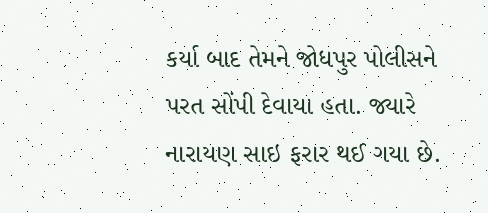કર્યા બાદ તેમને જોધપુર પોલીસને પરત સોંપી દેવાયા હતા. જ્યારે નારાયણ સાઇ ફરાર થઈ ગયા છે.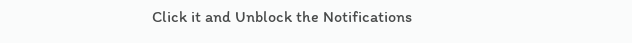Click it and Unblock the Notifications